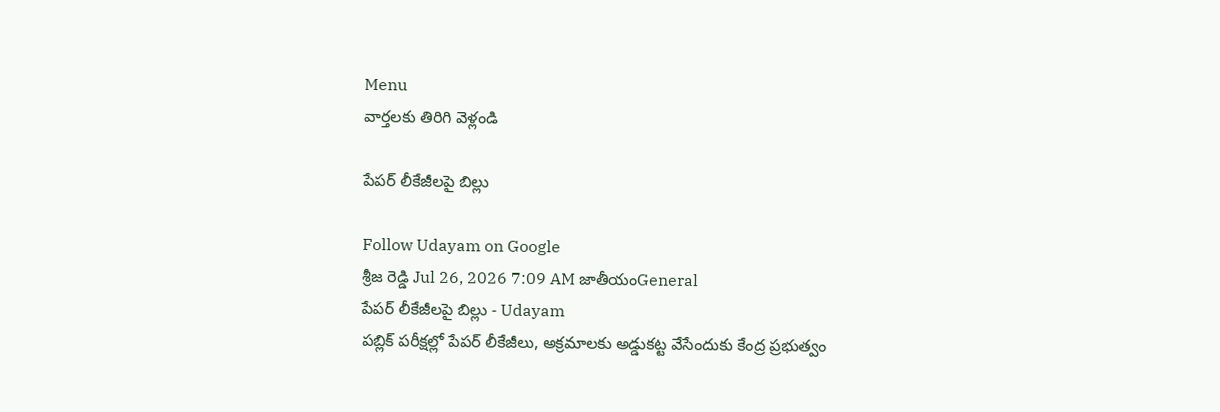Menu
వార్తలకు తిరిగి వెళ్లండి

పేపర్‌ లీకేజీలపై బిల్లు

Follow Udayam on Google
శ్రీజ రెడ్డి Jul 26, 2026 7:09 AM జాతీయంGeneral
పేపర్‌ లీకేజీలపై బిల్లు - Udayam
పబ్లిక్‌ పరీక్షల్లో పేపర్‌ లీకేజీలు, అక్రమాలకు అడ్డుకట్ట వేసేందుకు కేంద్ర ప్రభుత్వం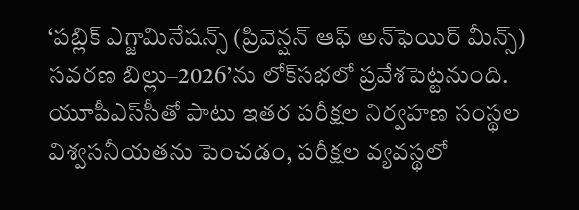‘పబ్లిక్‌ ఎగ్జామినేషన్స్‌ (ప్రివెన్షన్‌ ఆఫ్‌ అన్‌ఫెయిర్‌ మీన్స్‌) సవరణ బిల్లు–2026’ను లోక్‌సభలో ప్రవేశపెట్టనుంది. యూపీఎస్‌సీతో పాటు ఇతర పరీక్షల నిర్వహణ సంస్థల విశ్వసనీయతను పెంచడం, పరీక్షల వ్యవస్థలో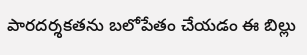పారదర్శకతను బలోపేతం చేయడం ఈ బిల్లు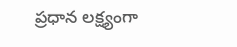ప్రధాన లక్ష్యంగా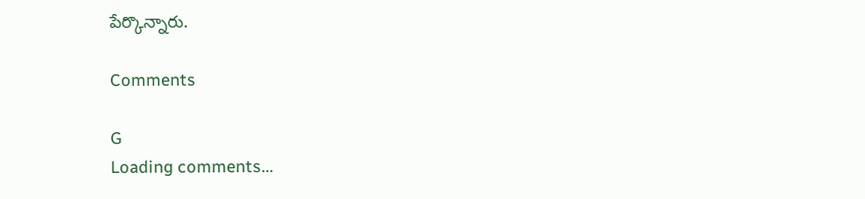పేర్కొన్నారు.

Comments

G
Loading comments...